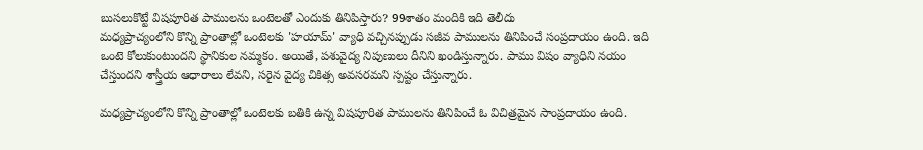బుసలుకొట్టే విషపూరిత పాములను ఒంటెలతో ఎందుకు తినిపిస్తారు? 99శాతం మందికి ఇది తెలీదు
మధ్యప్రాచ్యంలోని కొన్ని ప్రాంతాల్లో ఒంటెలకు 'హయామ్' వ్యాధి వచ్చినప్పుడు సజీవ పాములను తినిపించే సంప్రదాయం ఉంది. ఇది ఒంటె కోలుకుంటుందని స్థానికుల నమ్మకం. అయితే, పశువైద్య నిపుణులు దీనిని ఖండిస్తున్నారు. పాము విషం వ్యాధిని నయం చేస్తుందని శాస్త్రీయ ఆధారాలు లేవని, సరైన వైద్య చికిత్స అవసరమని స్పష్టం చేస్తున్నారు.

మధ్యప్రాచ్యంలోని కొన్ని ప్రాంతాల్లో ఒంటెలకు బతికి ఉన్న విషపూరిత పాములను తినిపించే ఓ విచిత్రమైన సాంప్రదాయం ఉంది.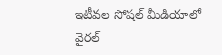ఇటీవల సోషల్ మీడియాలో వైరల్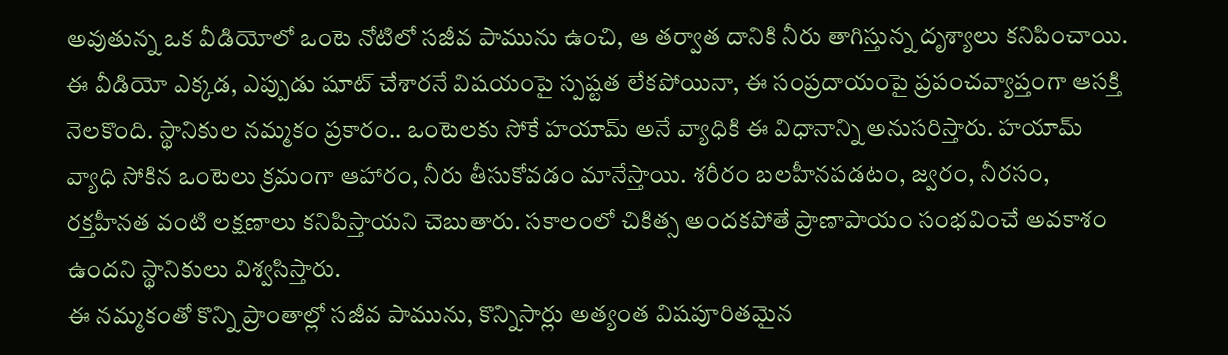అవుతున్న ఒక వీడియోలో ఒంటె నోటిలో సజీవ పామును ఉంచి, ఆ తర్వాత దానికి నీరు తాగిస్తున్న దృశ్యాలు కనిపించాయి. ఈ వీడియో ఎక్కడ, ఎప్పుడు షూట్ చేశారనే విషయంపై స్పష్టత లేకపోయినా, ఈ సంప్రదాయంపై ప్రపంచవ్యాప్తంగా ఆసక్తి నెలకొంది. స్థానికుల నమ్మకం ప్రకారం.. ఒంటెలకు సోకే హయామ్ అనే వ్యాధికి ఈ విధానాన్ని అనుసరిస్తారు. హయామ్ వ్యాధి సోకిన ఒంటెలు క్రమంగా ఆహారం, నీరు తీసుకోవడం మానేస్తాయి. శరీరం బలహీనపడటం, జ్వరం, నీరసం, రక్తహీనత వంటి లక్షణాలు కనిపిస్తాయని చెబుతారు. సకాలంలో చికిత్స అందకపోతే ప్రాణాపాయం సంభవించే అవకాశం ఉందని స్థానికులు విశ్వసిస్తారు.
ఈ నమ్మకంతో కొన్ని ప్రాంతాల్లో సజీవ పామును, కొన్నిసార్లు అత్యంత విషపూరితమైన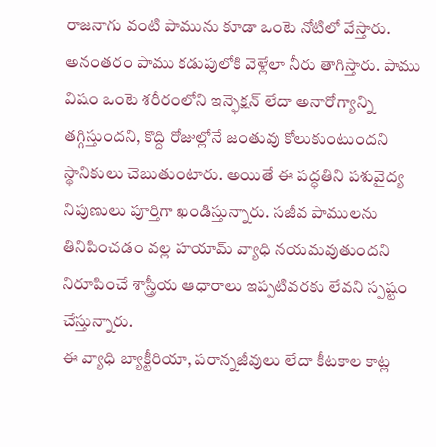రాజనాగు వంటి పామును కూడా ఒంటె నోటిలో వేస్తారు. అనంతరం పాము కడుపులోకి వెళ్లేలా నీరు తాగిస్తారు. పాము విషం ఒంటె శరీరంలోని ఇన్ఫెక్షన్ లేదా అనారోగ్యాన్ని తగ్గిస్తుందని, కొద్ది రోజుల్లోనే జంతువు కోలుకుంటుందని స్థానికులు చెబుతుంటారు. అయితే ఈ పద్ధతిని పశువైద్య నిపుణులు పూర్తిగా ఖండిస్తున్నారు. సజీవ పాములను తినిపించడం వల్ల హయామ్ వ్యాధి నయమవుతుందని నిరూపించే శాస్త్రీయ ఆధారాలు ఇప్పటివరకు లేవని స్పష్టం చేస్తున్నారు.
ఈ వ్యాధి బ్యాక్టీరియా, పరాన్నజీవులు లేదా కీటకాల కాట్ల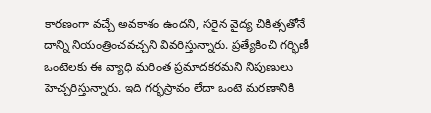కారణంగా వచ్చే అవకాశం ఉందని, సరైన వైద్య చికిత్సతోనే దాన్ని నియంత్రించవచ్చని వివరిస్తున్నారు. ప్రత్యేకించి గర్భిణీ ఒంటెలకు ఈ వ్యాధి మరింత ప్రమాదకరమని నిపుణులు హెచ్చరిస్తున్నారు. ఇది గర్భస్రావం లేదా ఒంటె మరణానికి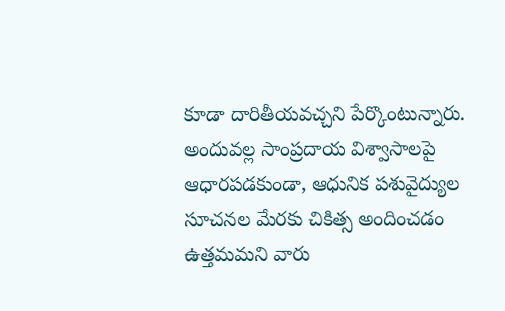కూడా దారితీయవచ్చని పేర్కొంటున్నారు. అందువల్ల సాంప్రదాయ విశ్వాసాలపై ఆధారపడకుండా, ఆధునిక పశువైద్యుల సూచనల మేరకు చికిత్స అందించడం ఉత్తమమని వారు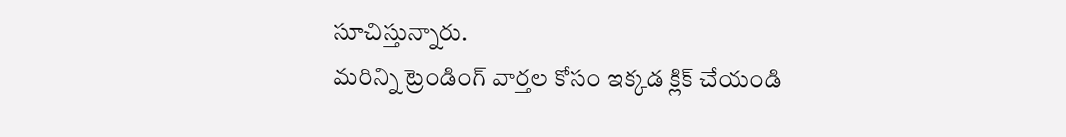సూచిస్తున్నారు.
మరిన్ని ట్రెండింగ్ వార్తల కోసం ఇక్కడ క్లిక్ చేయండి